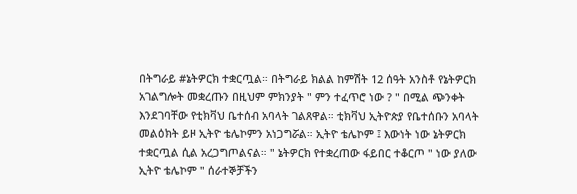በትግራይ #ኔትዎርክ ተቋርጧል። በትግራይ ክልል ከምሽት 12 ሰዓት አንስቶ የኔትዎርክ አገልግሎት መቋረጡን በዚህም ምክንያት " ምን ተፈጥሮ ነው ? " በሚል ጭንቀት እንደገባቸው የቲክቫህ ቤተሰብ አባላት ገልጸዋል። ቲክቫህ ኢትዮጵያ የቤተሰቡን አባላት መልዕክት ይዞ ኢትዮ ቴሌኮምን አነጋግሯል። ኢትዮ ቴሌኮም ፤ እውነት ነው ኔትዎርክ ተቋርጧል ሲል አረጋግጦልናል። " ኔትዎርክ የተቋረጠው ፋይበር ተቆርጦ " ነው ያለው ኢትዮ ቴሌኮም " ሰራተኞቻችን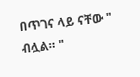በጥገና ላይ ናቸው " ብሏል። "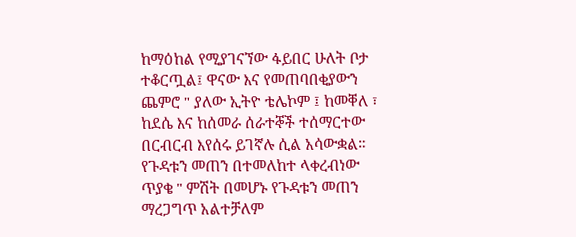ከማዕከል የሚያገናኘው ፋይበር ሁለት ቦታ ተቆርጧል፤ ዋናው እና የመጠባበቂያውን ጨምሮ " ያለው ኢትዮ ቴሌኮም ፤ ከመቐለ ፣ ከደሴ እና ከሰመራ ሰራተኞች ተሰማርተው በርብርብ እየሰሩ ይገኛሉ ሲል አሳውቋል። የጉዳቱን መጠን በተመለከተ ላቀረብነው ጥያቄ " ምሽት በመሆኑ የጉዳቱን መጠን ማረጋግጥ አልተቻለም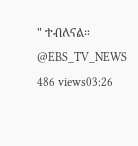" ተብለናል። @EBS_TV_NEWS 486 views03:26